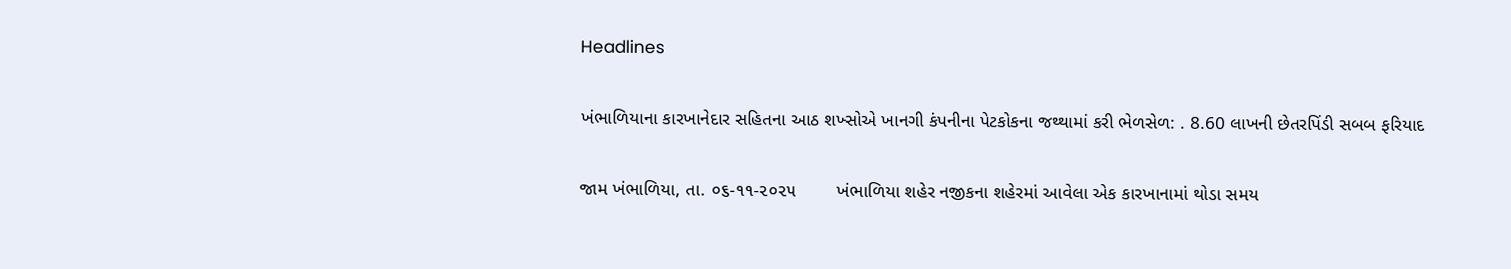Headlines

ખંભાળિયાના કારખાનેદાર સહિતના આઠ શખ્સોએ ખાનગી કંપનીના પેટકોકના જથ્થામાં કરી ભેળસેળ: . 8.60 લાખની છેતરપિંડી સબબ ફરિયાદ

જામ ખંભાળિયા, તા. ૦૬-૧૧-૨૦૨૫        ખંભાળિયા શહેર નજીકના શહેરમાં આવેલા એક કારખાનામાં થોડા સમય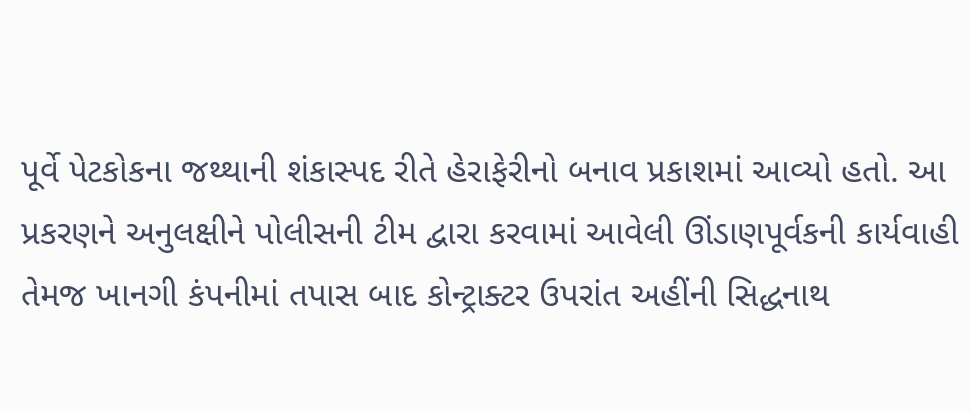પૂર્વે પેટકોકના જથ્થાની શંકાસ્પદ રીતે હેરાફેરીનો બનાવ પ્રકાશમાં આવ્યો હતો. આ પ્રકરણને અનુલક્ષીને પોલીસની ટીમ દ્વારા કરવામાં આવેલી ઊંડાણપૂર્વકની કાર્યવાહી તેમજ ખાનગી કંપનીમાં તપાસ બાદ કોન્ટ્રાક્ટર ઉપરાંત અહીંની સિદ્ધનાથ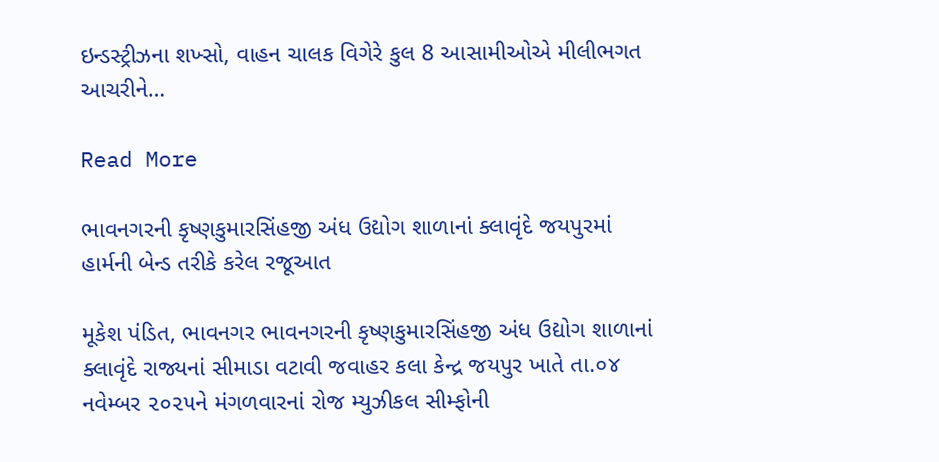ઇન્ડસ્ટ્રીઝના શખ્સો, વાહન ચાલક વિગેરે કુલ 8 આસામીઓએ મીલીભગત આચરીને…

Read More

ભાવનગરની કૃષ્ણકુમારસિંહજી અંધ ઉદ્યોગ શાળાનાં ક્લાવૃંદે જયપુરમાં હાર્મની બેન્ડ તરીકે કરેલ રજૂઆત

મૂકેશ પંડિત, ભાવનગર ભાવનગરની કૃષ્ણકુમારસિંહજી અંધ ઉદ્યોગ શાળાનાં ક્લાવૃંદે રાજ્યનાં સીમાડા વટાવી જવાહર કલા કેન્દ્ર જયપુર ખાતે તા.૦૪ નવેમ્બર ૨૦૨૫ને મંગળવારનાં રોજ મ્યુઝીકલ સીમ્ફોની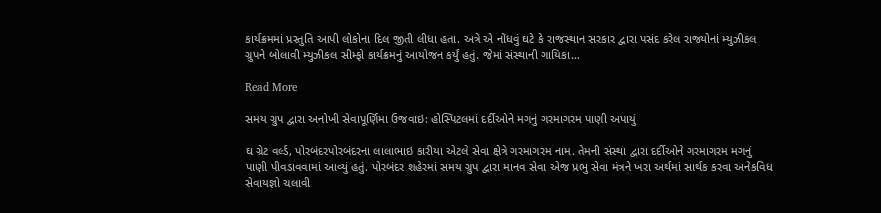કાર્યક્રમમાં પ્રસ્તુતિ આપી લોકોના દિલ જીતી લીધા હતા. અત્રે એ નોંધવું ઘટે કે રાજસ્થાન સરકાર દ્વારા પસંદ કરેલ રાજ્યોનાં મ્યુઝીકલ ગ્રુપને બોલાવી મ્યુઝીકલ સીમ્ફો કાર્યક્રમનું આયોજન કર્યું હતું. જેમાં સંસ્થાની ગાયિકા…

Read More

સમય ગ્રુપ દ્વારા અનોખી સેવાપૂર્ણિમા ઉજવાઇ: હોસ્પિટલમાં દર્દીઓને મગનું ગરમાગરમ પાણી અપાયું

ઘ ગ્રેટ વર્લ્ડ, પોરબંદરપોરબંદરના લાલાભાઇ કારીયા એટલે સેવા ક્ષેત્રે ગરમાગરમ નામ. તેમની સંસ્થા દ્વારા દર્દીઓને ગરમાગરમ મગનું પાણી પીવડાવવામાં આવ્યું હતું. પોરબંદર શહેરમાં સમય ગ્રુપ દ્વારા માનવ સેવા એજ પ્રભુ સેવા મંત્રને ખરા અર્થમાં સાર્થક કરવા અનેકવિધ સેવાયજ્ઞો ચલાવી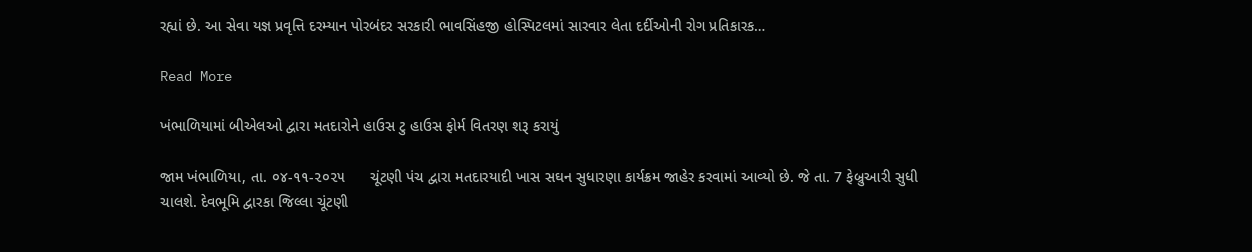રહ્યાં છે. આ સેવા યજ્ઞ પ્રવૃત્તિ દરમ્યાન પોરબંદર સરકારી ભાવસિંહજી હોસ્પિટલમાં સારવાર લેતા દર્દીઓની રોગ પ્રતિકારક…

Read More

ખંભાળિયામાં બીએલઓ દ્વારા મતદારોને હાઉસ ટુ હાઉસ ફોર્મ વિતરણ શરૂ કરાયું

જામ ખંભાળિયા, તા. ૦૪-૧૧-૨૦૨૫      ચૂંટણી પંચ દ્વારા મતદારયાદી ખાસ સઘન સુધારણા કાર્યક્રમ જાહેર કરવામાં આવ્યો છે. જે તા. 7 ફેબ્રુઆરી સુધી ચાલશે. દેવભૂમિ દ્વારકા જિલ્લા ચૂંટણી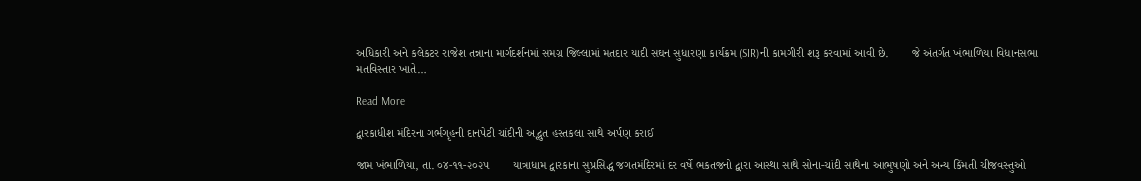અધિકારી અને કલેકટર રાજેશ તન્નાના માર્ગદર્શનમાં સમગ્ર જિલ્લામાં મતદાર યાદી સઘન સુધારણા કાર્યક્રમ (SIR)ની કામગીરી શરૂ કરવામાં આવી છે.       જે અંતર્ગત ખંભાળિયા વિધાનસભા મતવિસ્તાર ખાતે…

Read More

દ્વારકાધીશ મંદિરના ગર્ભગૃહની દાનપેટી ચાંદીની અદ્ભુત હસ્તકલા સાથે અર્પણ કરાઈ

જામ ખંભાળિયા, તા. ૦૪-૧૧-૨૦૨૫       યાત્રાધામ દ્વારકાના સુપ્રસિદ્ધ જગતમંદિરમાં દર વર્ષે ભકતજનો દ્વારા આસ્થા સાથે સોના-ચાંદી સાથેના આભુષણો અને અન્ય કિંમતી ચીજવસ્તુઓ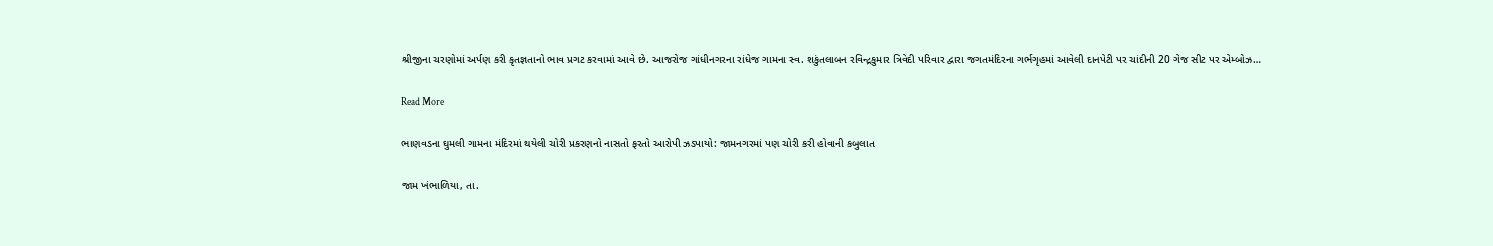શ્રીજીના ચરણોમાં અર્પણ કરી કૃતજ્ઞતાનો ભાવ પ્રગટ કરવામાં આવે છે. આજરોજ ગાંધીનગરના રાંધેજ ગામના સ્વ. શકુંતલાબન રવિન્દ્રકુમાર ત્રિવેદી પરિવાર દ્વારા જગતમંદિરના ગર્ભગૃહમાં આવેલી દાનપેટી પર ચાંદીની 20 ગેજ સીટ પર એમ્બોઝ…

Read More

ભાણવડના ઘુમલી ગામના મંદિરમાં થયેલી ચોરી પ્રકરણનો નાસતો ફરતો આરોપી ઝડપાયો: જામનગરમાં પણ ચોરી કરી હોવાની કબુલાત

જામ ખંભાળિયા, તા.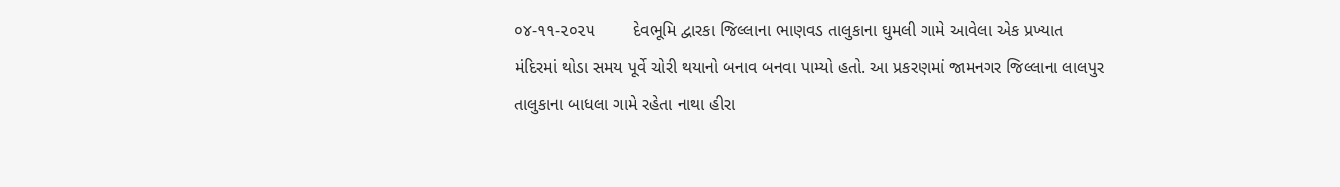૦૪-૧૧-૨૦૨૫        દેવભૂમિ દ્વારકા જિલ્લાના ભાણવડ તાલુકાના ઘુમલી ગામે આવેલા એક પ્રખ્યાત મંદિરમાં થોડા સમય પૂર્વે ચોરી થયાનો બનાવ બનવા પામ્યો હતો. આ પ્રકરણમાં જામનગર જિલ્લાના લાલપુર તાલુકાના બાધલા ગામે રહેતા નાથા હીરા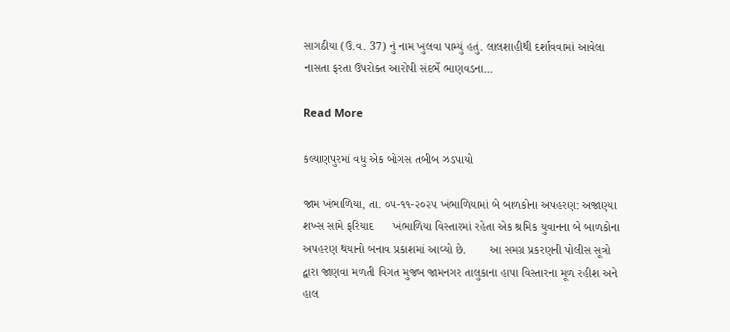સાગઠીયા (ઉ.વ. 37) નું નામ ખુલવા પામ્યું હતું. લાલશાહીથી દર્શાવવામાં આવેલા નાસતા ફરતા ઉપરોક્ત આરોપી સંદર્ભે ભાણવડના…

Read More

કલ્યાણપુરમાં વધુ એક બોગસ તબીબ ઝડપાયો

જામ ખંભાળિયા, તા. ૦૫-૧૧-૨૦૨૫ ખંભાળિયામાં બે બાળકોના અપહરણ: અજાણ્યા શખ્સ સામે ફરિયાદ      ખંભાળિયા વિસ્તારમાં રહેતા એક શ્રમિક યુવાનના બે બાળકોના અપહરણ થયાનો બનાવ પ્રકાશમાં આવ્યો છે.       આ સમગ્ર પ્રકરણની પોલીસ સૂત્રો દ્વારા જાણવા મળતી વિગત મુજબ જામનગર તાલુકાના હાપા વિસ્તારના મૂળ રહીશ અને હાલ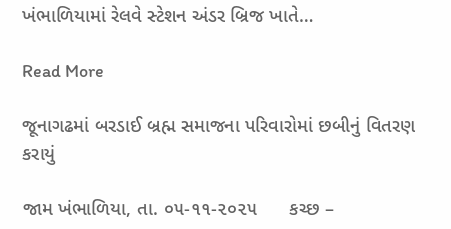ખંભાળિયામાં રેલવે સ્ટેશન અંડર બ્રિજ ખાતે…

Read More

જૂનાગઢમાં બરડાઈ બ્રહ્મ સમાજના પરિવારોમાં છબીનું વિતરણ કરાયું

જામ ખંભાળિયા, તા. ૦૫-૧૧-૨૦૨૫      કચ્છ –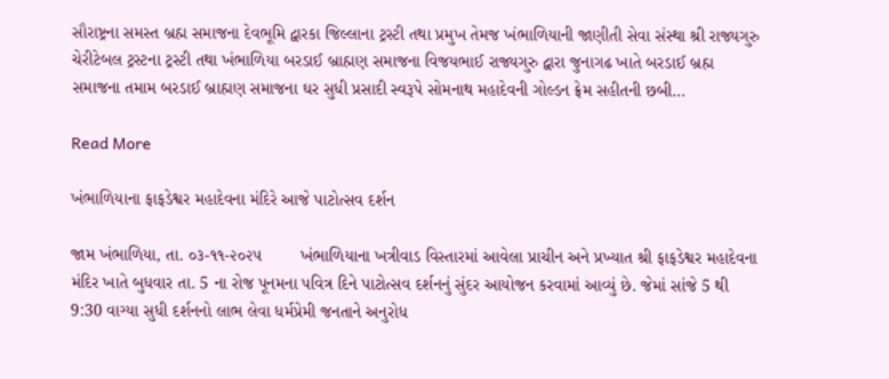સૌરાષ્ટ્રના સમસ્ત બ્રહ્મ સમાજના દેવભૂમિ દ્વારકા જિલ્લાના ટ્રસ્ટી તથા પ્રમુખ તેમજ ખંભાળિયાની જાણીતી સેવા સંસ્થા શ્રી રાજ્યગુરુ ચેરીટેબલ ટ્રસ્ટના ટ્રસ્ટી તથા ખંભાળિયા બરડાઈ બ્રાહ્મણ સમાજના વિજયભાઈ રાજ્યગુરુ દ્વારા જુનાગઢ ખાતે બરડાઈ બ્રહ્મ સમાજના તમામ બરડાઈ બ્રાહ્મણ સમાજના ઘર સુધી પ્રસાદી સ્વરૂપે સોમનાથ મહાદેવની ગોલ્ડન ફ્રેમ સહીતની છબી…

Read More

ખંભાળિયાના ફાફડેશ્વર મહાદેવના મંદિરે આજે પાટોત્સવ દર્શન

જામ ખંભાળિયા, તા. ૦૩-૧૧-૨૦૨૫        ખંભાળિયાના ખત્રીવાડ વિસ્તારમાં આવેલા પ્રાચીન અને પ્રખ્યાત શ્રી ફાફડેશ્વર મહાદેવના મંદિર ખાતે બુધવાર તા. 5 ના રોજ પૂનમના પવિત્ર દિને પાટોત્સવ દર્શનનું સુંદર આયોજન કરવામાં આવ્યું છે. જેમાં સાંજે 5 થી 9:30 વાગ્યા સુધી દર્શનનો લાભ લેવા ધર્મપ્રેમી જનતાને અનુરોધ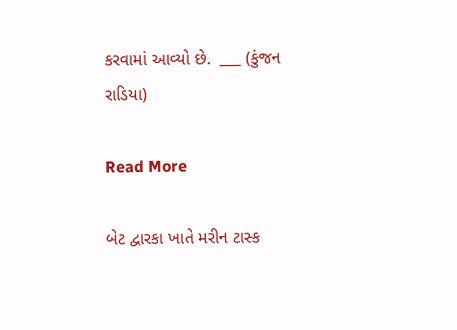કરવામાં આવ્યો છે.  ___ (કુંજન રાડિયા)

Read More

બેટ દ્વારકા ખાતે મરીન ટાસ્ક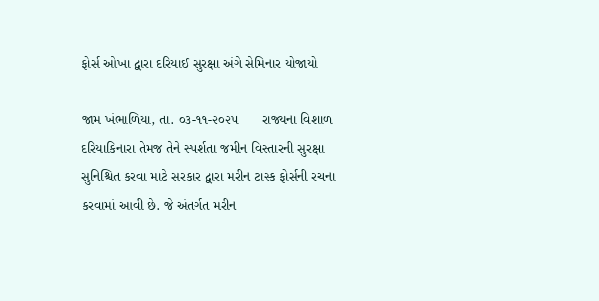ફોર્સ ઓખા દ્વારા દરિયાઈ સુરક્ષા અંગે સેમિનાર યોજાયો

જામ ખંભાળિયા, તા. ૦૩-૧૧-૨૦૨૫      રાજ્યના વિશાળ દરિયાકિનારા તેમજ તેને સ્પર્શતા જમીન વિસ્તારની સુરક્ષા સુનિશ્ચિત કરવા માટે સરકાર દ્વારા મરીન ટાસ્ક ફોર્સની રચના કરવામાં આવી છે. જે અંતર્ગત મરીન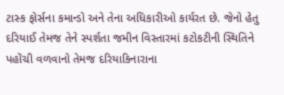ટાસ્ક ફોર્સના કમાન્ડો અને તેના અધિકારીઓ કાર્યરત છે. જેનો હેતુ દરિયાઈ તેમજ તેને સ્પર્શતા જમીન વિસ્તારમાં કટોકટીની સ્થિતિને પહોંચી વળવાનો તેમજ દરિયાકિનારાના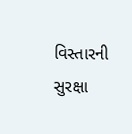વિસ્તારની સુરક્ષા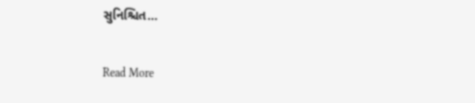સુનિશ્ચિત…

Read More